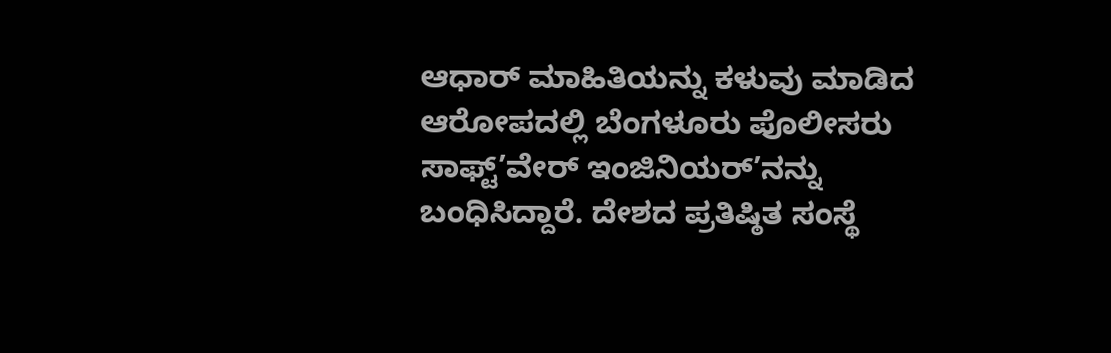ಆಧಾರ್ ಮಾಹಿತಿಯನ್ನು ಕಳುವು ಮಾಡಿದ ಆರೋಪದಲ್ಲಿ ಬೆಂಗಳೂರು ಪೊಲೀಸರು ಸಾಫ್ಟ್’ವೇರ್ ಇಂಜಿನಿಯರ್’ನನ್ನು ಬಂಧಿಸಿದ್ದಾರೆ. ದೇಶದ ಪ್ರತಿಷ್ಠಿತ ಸಂಸ್ಥೆ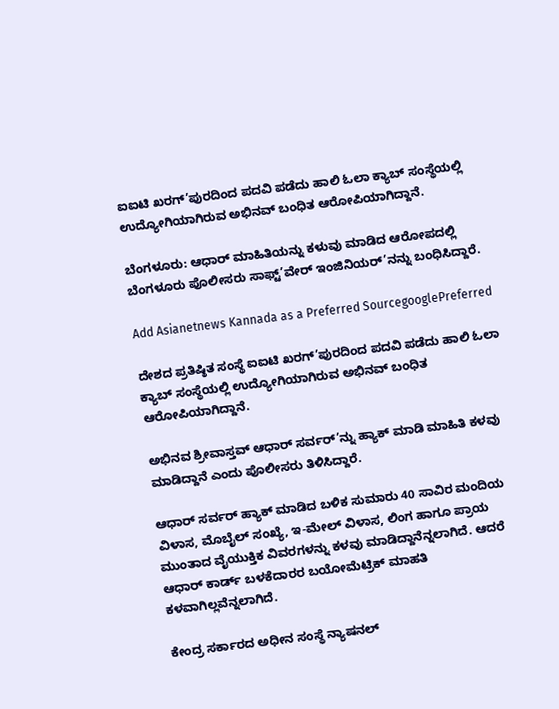ಐಐಟಿ ಖರಗ್’ಪುರದಿಂದ ಪದವಿ ಪಡೆದು ಹಾಲಿ ಓಲಾ ಕ್ಯಾಬ್ ಸಂಸ್ಥೆಯಲ್ಲಿ ಉದ್ಯೋಗಿಯಾಗಿರುವ ಅಭಿನವ್ ಬಂಧಿತ ಆರೋಪಿಯಾಗಿದ್ದಾನೆ.

ಬೆಂಗಳೂರು: ಆಧಾರ್ ಮಾಹಿತಿಯನ್ನು ಕಳುವು ಮಾಡಿದ ಆರೋಪದಲ್ಲಿ ಬೆಂಗಳೂರು ಪೊಲೀಸರು ಸಾಫ್ಟ್’ವೇರ್ ಇಂಜಿನಿಯರ್’ನನ್ನು ಬಂಧಿಸಿದ್ದಾರೆ.

Add Asianetnews Kannada as a Preferred SourcegooglePreferred

ದೇಶದ ಪ್ರತಿಷ್ಠಿತ ಸಂಸ್ಥೆ ಐಐಟಿ ಖರಗ್’ಪುರದಿಂದ ಪದವಿ ಪಡೆದು ಹಾಲಿ ಓಲಾ ಕ್ಯಾಬ್ ಸಂಸ್ಥೆಯಲ್ಲಿ ಉದ್ಯೋಗಿಯಾಗಿರುವ ಅಭಿನವ್ ಬಂಧಿತ ಆರೋಪಿಯಾಗಿದ್ದಾನೆ.

ಅಭಿನವ ಶ್ರೀವಾಸ್ತವ್ ಆಧಾರ್ ಸರ್ವರ್’ನ್ನು ಹ್ಯಾಕ್ ಮಾಡಿ ಮಾಹಿತಿ ಕಳವು ಮಾಡಿದ್ದಾನೆ ಎಂದು ಪೊಲೀಸರು ತಿಳಿಸಿದ್ದಾರೆ.

ಆಧಾರ್ ಸರ್ವರ್ ಹ್ಯಾಕ್ ಮಾಡಿದ ಬಳಿಕ ಸುಮಾರು 40 ಸಾವಿರ ಮಂದಿಯ ವಿಳಾಸ, ಮೊಬೈಲ್ ಸಂಖ್ಯೆ, ಇ-ಮೇಲ್ ವಿಳಾಸ, ಲಿಂಗ ಹಾಗೂ ಪ್ರಾಯ ಮುಂತಾದ ವೈಯುಕ್ತಿಕ ವಿವರಗಳನ್ನು ಕಳವು ಮಾಡಿದ್ದಾನೆನ್ನಲಾಗಿದೆ. ಆದರೆ ಆಧಾರ್ ಕಾರ್ಡ್ ಬಳಕೆದಾರರ ಬಯೋಮೆಟ್ರಿಕ್ ಮಾಹತಿ ಕಳವಾಗಿಲ್ಲವೆನ್ನಲಾಗಿದೆ.

ಕೇಂದ್ರ ಸರ್ಕಾರದ ಅಧೀನ ಸಂಸ್ಥೆ ನ್ಯಾಷನಲ್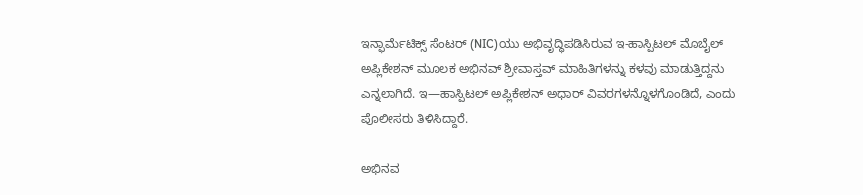ಇನ್ಫಾರ್ಮೆಟಿಕ್ಸ್ ಸೆಂಟರ್ (NIC)ಯು ಅಭಿವೃದ್ಧಿಪಡಿಸಿರುವ ಇ-ಹಾಸ್ಪಿಟಲ್ ಮೊಬೈಲ್ ಅಪ್ಲಿಕೇಶನ್ ಮೂಲಕ ಅಭಿನವ್ ಶ್ರೀವಾಸ್ತವ್ ಮಾಹಿತಿಗಳನ್ನು ಕಳವು ಮಾಡುತ್ತಿದ್ದನು ಎನ್ನಲಾಗಿದೆ. ಇ—ಹಾಸ್ಪಿಟಲ್ ಅಪ್ಲಿಕೇಶನ್ ಅಧಾರ್ ವಿವರಗಳನ್ನೊಳಗೊಂಡಿದೆ, ಎಂದು ಪೊಲೀಸರು ತಿಳಿಸಿದ್ದಾರೆ.

ಅಭಿನವ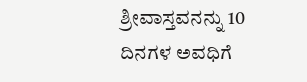ಶ್ರೀವಾಸ್ತವನನ್ನು 10 ದಿನಗಳ ಅವಧಿಗೆ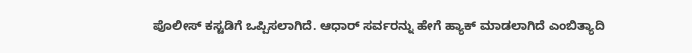ಪೊಲೀಸ್ ಕಸ್ಟಡಿಗೆ ಒಪ್ಪಿಸಲಾಗಿದೆ. ಆಧಾರ್ ಸರ್ವರನ್ನು ಹೇಗೆ ಹ್ಯಾಕ್ ಮಾಡಲಾಗಿದೆ ಎಂಬಿತ್ಯಾದಿ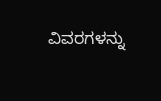ವಿವರಗಳನ್ನು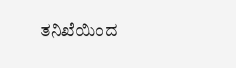ತನಿಖೆಯಿಂದ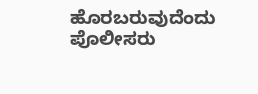ಹೊರಬರುವುದೆಂದು ಪೊಲೀಸರು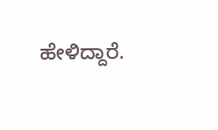ಹೇಳಿದ್ದಾರೆ.